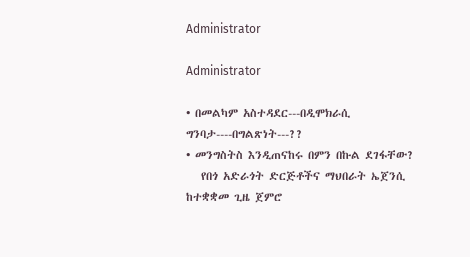Administrator

Administrator

• በመልካም አስተዳደር---በዲሞክራሲ ግንባታ----በግልጽነት---??
• መንግስትስ እንዲጠናከሩ በምን በኩል ደገፋቸው?
   የበጎ አድራጎት ድርጅቶችና ማህበራት ኤጀንሲ ከተቋቋመ ጊዜ ጀምሮ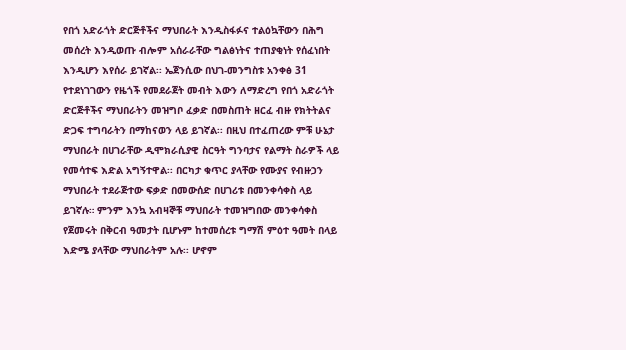የበጎ አድራጎት ድርጅቶችና ማህበራት እንዲስፋፉና ተልዕኳቸውን በሕግ መሰረት እንዲወጡ ብሎም አሰራራቸው ግልፅነትና ተጠያቂነት የሰፈነበት እንዲሆን እየሰራ ይገኛል፡፡ ኤጀንሲው በህገ-መንግስቱ አንቀፅ 31 የተደነገገውን የዜጎች የመደራጀት መብት እውን ለማድረግ የበጎ አድራጎት ድርጅቶችና ማህበራትን መዝግቦ ፈቃድ በመስጠት ዘርፈ ብዙ የክትትልና ድጋፍ ተግባራትን በማከናወን ላይ ይገኛል፡፡ በዚህ በተፈጠረው ምቹ ሁኔታ ማህበራት በሀገራቸው ዲሞክራሲያዊ ስርዓት ግንባታና የልማት ስራዎች ላይ የመሳተፍ እድል አግኝተዋል፡፡ በርካታ ቁጥር ያላቸው የሙያና የብዙኃን ማህበራት ተደራጅተው ፍቃድ በመውሰድ በሀገሪቱ በመንቀሳቀስ ላይ ይገኛሉ። ምንም እንኳ አብዛኞቹ ማህበራት ተመዝግበው መንቀሳቀስ የጀመሩት በቅርብ ዓመታት ቢሆኑም ከተመሰረቱ ግማሽ ምዕተ ዓመት በላይ እድሜ ያላቸው ማህበራትም አሉ፡፡ ሆኖም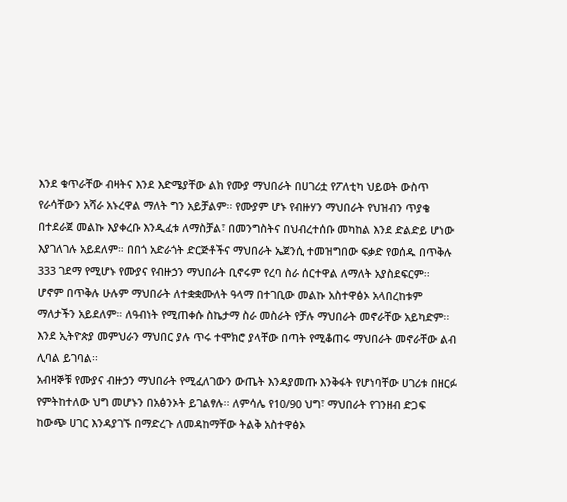እንደ ቁጥራቸው ብዛትና እንደ እድሜያቸው ልክ የሙያ ማህበራት በሀገሪቷ የፖለቲካ ህይወት ውስጥ የራሳቸውን አሻራ አኑረዋል ማለት ግን አይቻልም፡፡ የሙያም ሆኑ የብዙሃን ማህበራት የህዝብን ጥያቄ በተደራጀ መልኩ እያቀረቡ እንዲፈቱ ለማስቻል፣ በመንግስትና በህብረተሰቡ መካከል እንደ ድልድይ ሆነው እያገለገሉ አይደለም። በበጎ አድራጎት ድርጅቶችና ማህበራት ኤጀንሲ ተመዝግበው ፍቃድ የወሰዱ በጥቅሉ 333 ገደማ የሚሆኑ የሙያና የብዙኃን ማህበራት ቢኖሩም የረባ ስራ ሰርተዋል ለማለት አያስደፍርም፡፡ ሆኖም በጥቅሉ ሁሉም ማህበራት ለተቋቋሙለት ዓላማ በተገቢው መልኩ አስተዋፅኦ አላበረከቱም ማለታችን አይደለም። ለዓብነት የሚጠቀሱ ስኬታማ ስራ መስራት የቻሉ ማህበራት መኖራቸው አይካድም፡፡ እንደ ኢትዮጵያ መምህራን ማህበር ያሉ ጥሩ ተሞክሮ ያላቸው በጣት የሚቆጠሩ ማህበራት መኖራቸው ልብ ሊባል ይገባል፡፡
አብዛኞቹ የሙያና ብዙኃን ማህበራት የሚፈለገውን ውጤት እንዳያመጡ እንቅፋት የሆነባቸው ሀገሪቱ በዘርፉ የምትከተለው ህግ መሆኑን በአፅንኦት ይገልፃሉ፡፡ ለምሳሌ የ10/90 ህግ፣ ማህበራት የገንዘብ ድጋፍ ከውጭ ሀገር እንዳያገኙ በማድረጉ ለመዳከማቸው ትልቅ አስተዋፅኦ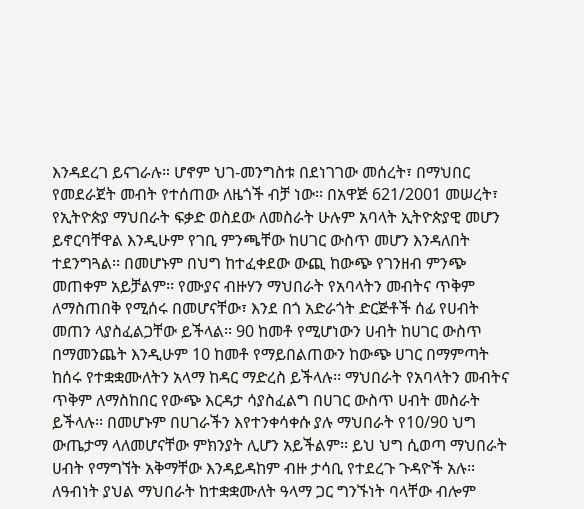እንዳደረገ ይናገራሉ። ሆኖም ህገ-መንግስቱ በደነገገው መሰረት፣ በማህበር የመደራጀት መብት የተሰጠው ለዜጎች ብቻ ነው፡፡ በአዋጅ 621/2001 መሠረት፣ የኢትዮጵያ ማህበራት ፍቃድ ወስደው ለመስራት ሁሉም አባላት ኢትዮጵያዊ መሆን ይኖርባቸዋል እንዲሁም የገቢ ምንጫቸው ከሀገር ውስጥ መሆን እንዳለበት ተደንግጓል፡፡ በመሆኑም በህግ ከተፈቀደው ውጪ ከውጭ የገንዘብ ምንጭ መጠቀም አይቻልም፡፡ የሙያና ብዙሃን ማህበራት የአባላትን መብትና ጥቅም ለማስጠበቅ የሚሰሩ በመሆናቸው፣ እንደ በጎ አድራጎት ድርጅቶች ሰፊ የሀብት መጠን ላያስፈልጋቸው ይችላል፡፡ 90 ከመቶ የሚሆነውን ሀብት ከሀገር ውስጥ በማመንጨት እንዲሁም 10 ከመቶ የማይበልጠውን ከውጭ ሀገር በማምጣት ከሰሩ የተቋቋሙለትን አላማ ከዳር ማድረስ ይችላሉ፡፡ ማህበራት የአባላትን መብትና ጥቅም ለማስከበር የውጭ እርዳታ ሳያስፈልግ በሀገር ውስጥ ሀብት መስራት ይችላሉ፡፡ በመሆኑም በሀገራችን እየተንቀሳቀሱ ያሉ ማህበራት የ10/90 ህግ ውጤታማ ላለመሆናቸው ምክንያት ሊሆን አይችልም፡፡ ይህ ህግ ሲወጣ ማህበራት ሀብት የማግኘት አቅማቸው እንዳይዳከም ብዙ ታሳቢ የተደረጉ ጉዳዮች አሉ፡፡ ለዓብነት ያህል ማህበራት ከተቋቋሙለት ዓላማ ጋር ግንኙነት ባላቸው ብሎም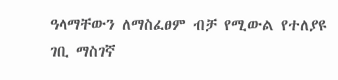ዓላማቸውን ለማስፈፀም ብቻ የሚውል የተለያዩ ገቢ ማስገኛ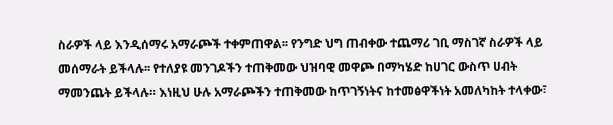ስራዎች ላይ እንዲሰማሩ አማራጮች ተቀምጠዋል፡፡ የንግድ ህግ ጠብቀው ተጨማሪ ገቢ ማስገኛ ስራዎች ላይ መሰማራት ይችላሉ፡፡ የተለያዩ መንገዶችን ተጠቅመው ህዝባዊ መዋጮ በማካሄድ ከሀገር ውስጥ ሀብት ማመንጨት ይችላሉ። እነዚህ ሁሉ አማራጮችን ተጠቅመው ከጥገኝነትና ከተመፅዋችነት አመለካከት ተላቀው፣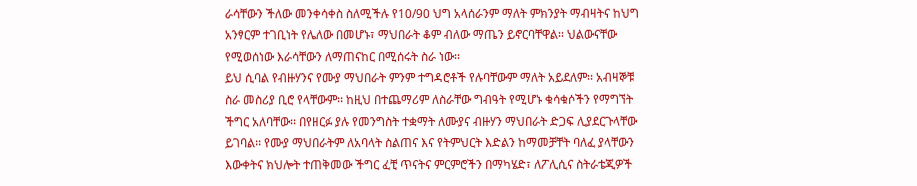ራሳቸውን ችለው መንቀሳቀስ ስለሚችሉ የ10/90 ህግ አላሰራንም ማለት ምክንያት ማብዛትና ከህግ አንፃርም ተገቢነት የሌለው በመሆኑ፣ ማህበራት ቆም ብለው ማጤን ይኖርባቸዋል፡፡ ህልውናቸው የሚወሰነው እራሳቸውን ለማጠናከር በሚሰሩት ስራ ነው፡፡
ይህ ሲባል የብዙሃንና የሙያ ማህበራት ምንም ተግዳሮቶች የሉባቸውም ማለት አይደለም፡፡ አብዛኞቹ ስራ መስሪያ ቢሮ የላቸውም፡፡ ከዚህ በተጨማሪም ለስራቸው ግብዓት የሚሆኑ ቁሳቁሶችን የማግኘት ችግር አለባቸው፡፡ በየዘርፉ ያሉ የመንግስት ተቋማት ለሙያና ብዙሃን ማህበራት ድጋፍ ሊያደርጉላቸው ይገባል፡፡ የሙያ ማህበራትም ለአባላት ስልጠና እና የትምህርት እድልን ከማመቻቸት ባለፈ ያላቸውን እውቀትና ክህሎት ተጠቅመው ችግር ፈቺ ጥናትና ምርምሮችን በማካሄድ፣ ለፖሊሲና ስትራቴጂዎች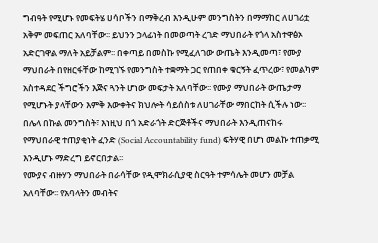ግብዓት የሚሆኑ የመፍትሄ ሀሳቦችን በማቅረብ እንዲሁም መንግስትን በማማከር ለሀገሪቷ አቅም መፍጠር አለባቸው፡፡ ይህንን ኃላፊነት በመወጣት ረገድ ማህበራት የጎላ አስተዋፅኦ አድርገዋል ማለት አይቻልም፡፡ በቀጣይ በመስኩ የሚፈለገው ውጤት እንዲመጣ፣ የሙያ ማህበራት በየዘርፋቸው ከሚገኙ የመንግስት ተቋማት ጋር የጠበቀ ቁርኝት ፈጥረው፣ የመልካም አስተዳደር ችግሮችን እጅና ጓንት ሆነው መፍታት አለባቸው፡፡ የሙያ ማህበራት ውጤታማ የሚሆኑት ያላቸውን እምቅ እውቀትና ክህሎት ሳይሰስቱ ለሀገራቸው ማበርከት ሲችሉ ነው፡፡ በሌላ በኩል መንግስት፣ እነዚህ በጎ አድራጎት ድርጅቶችና ማህበራት እንዲጠናከሩ የማህበራዊ ተጠያቂነት ፈንድ (Social Accountability fund) ፍትሃዊ በሆነ መልኩ ተጠቃሚ እንዲሆኑ ማድረግ ይኖርበታል፡፡
የሙያና ብዙሃን ማህበራት በራሳቸው የዲሞክራሲያዊ ስርዓት ተምሳሌት መሆን መቻል አለባቸው፡፡ የአባላትን መብትና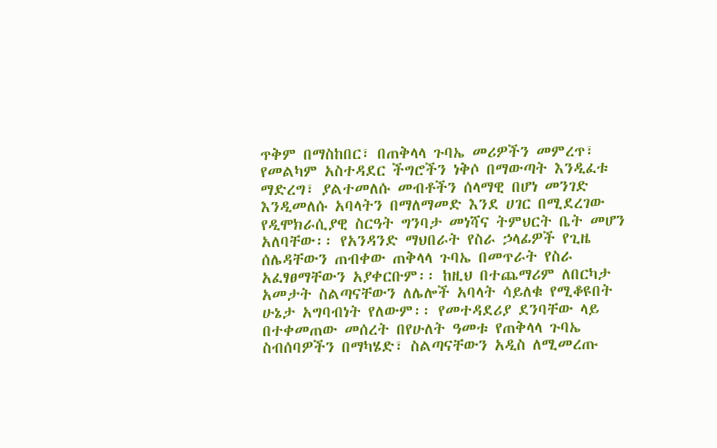ጥቅም በማስከበር፣ በጠቅላላ ጉባኤ መሪዎችን መምረጥ፣ የመልካም አስተዳደር ችግሮችን ነቅሶ በማውጣት እንዲፈቱ ማድረግ፣ ያልተመለሱ መብቶችን ሰላማዊ በሆነ መንገድ እንዲመለሱ አባላትን በማለማመድ እንደ ሀገር በሚደረገው የዲሞክራሲያዊ ስርዓት ግንባታ መነሻና ትምህርት ቤት መሆን አለባቸው፡፡ የአንዳንድ ማህበራት የስራ ኃላፊዎች የጊዜ ሰሌዳቸውን ጠብቀው ጠቅላላ ጉባኤ በመጥራት የስራ አፈፃፀማቸውን አያቀርቡም፡፡ ከዚህ በተጨማሪም ለበርካታ አመታት ስልጣናቸውን ለሌሎች አባላት ሳይለቁ የሚቆዩበት ሁኔታ አግባብነት የለውም፡፡ የመተዳደሪያ ደንባቸው ላይ በተቀመጠው መሰረት በየሁለት ዓመቱ የጠቅላላ ጉባኤ ስብሰባዎችን በማካሄድ፣ ስልጣናቸውን አዲስ ለሚመረጡ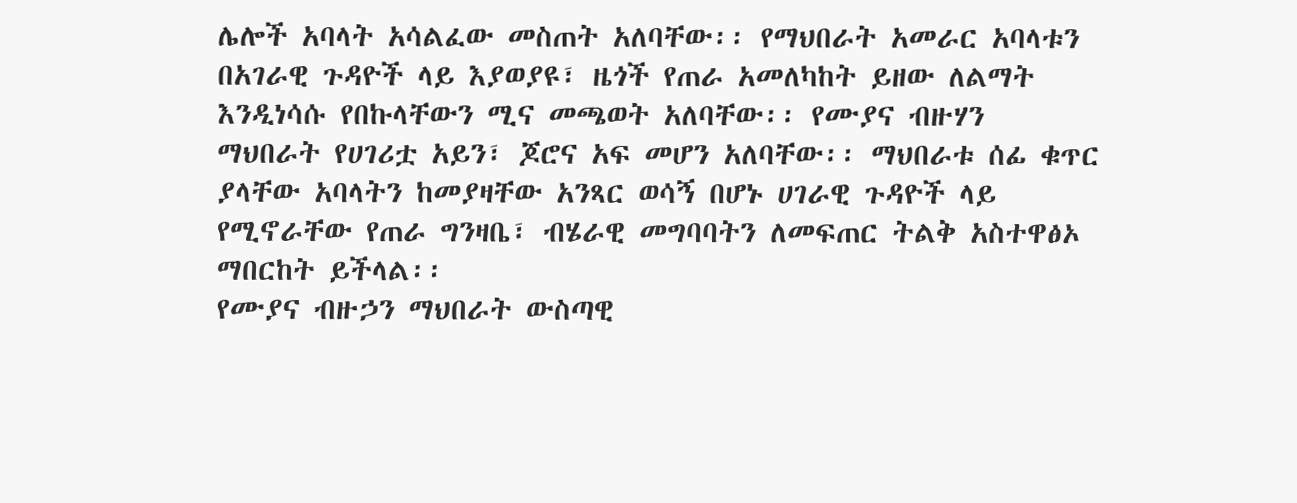ሌሎች አባላት አሳልፈው መስጠት አለባቸው፡፡ የማህበራት አመራር አባላቱን በአገራዊ ጉዳዮች ላይ እያወያዩ፣ ዜጎች የጠራ አመለካከት ይዘው ለልማት እንዲነሳሱ የበኩላቸውን ሚና መጫወት አለባቸው፡፡ የሙያና ብዙሃን ማህበራት የሀገሪቷ አይን፣ ጆሮና አፍ መሆን አለባቸው፡፡ ማህበራቱ ሰፊ ቁጥር ያላቸው አባላትን ከመያዛቸው አንጻር ወሳኝ በሆኑ ሀገራዊ ጉዳዮች ላይ የሚኖራቸው የጠራ ግንዛቤ፣ ብሄራዊ መግባባትን ለመፍጠር ትልቅ አስተዋፅኦ ማበርከት ይችላል፡፡
የሙያና ብዙኃን ማህበራት ውስጣዊ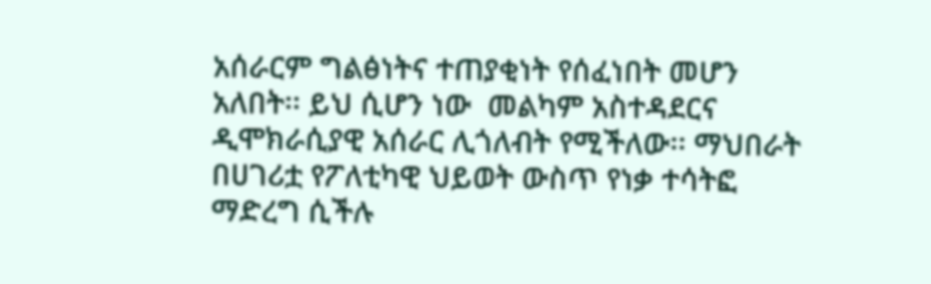አሰራርም ግልፅነትና ተጠያቂነት የሰፈነበት መሆን አለበት፡፡ ይህ ሲሆን ነው  መልካም አስተዳደርና ዲሞክራሲያዊ አሰራር ሊጎለብት የሚችለው፡፡ ማህበራት በሀገሪቷ የፖለቲካዊ ህይወት ውስጥ የነቃ ተሳትፎ ማድረግ ሲችሉ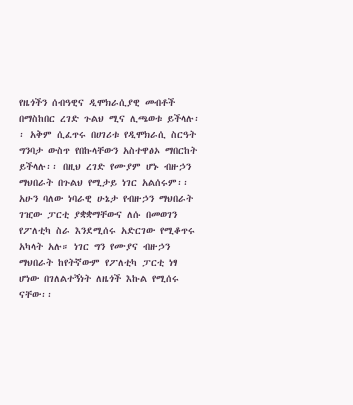የዜጎችን ሰብዓዊና ዲሞክራሲያዊ መብቶች በማስከበር ረገድ ጉልህ ሚና ሊጫወቱ ይችላሉ፡፡ አቅም ሲፈጥሩ በሀገሪቱ የዲሞክራሲ ስርዓት ግንባታ ውስጥ የበኩላቸውን አስተዋፅኦ ማበርከት ይችላሉ፡፡ በዚህ ረገድ የሙያም ሆኑ ብዙኃን ማህበራት በጉልህ የሚታይ ነገር አልሰሩም፡፡
አሁን ባለው ነባራዊ ሁኔታ የብዙኃን ማህበራት ገዢው ፓርቲ ያቋቋማቸውና ለሱ በመወገን የፖለቲካ ስራ እንደሚሰሩ አድርገው የሚቆጥሩ አካላት አሉ። ነገር ግን የሙያና ብዙኃን ማህበራት ከየትኛውም የፖለቲካ ፓርቲ ነፃ ሆነው በገለልተኝነት ለዜጎች እኩል የሚሰሩ ናቸው፡፡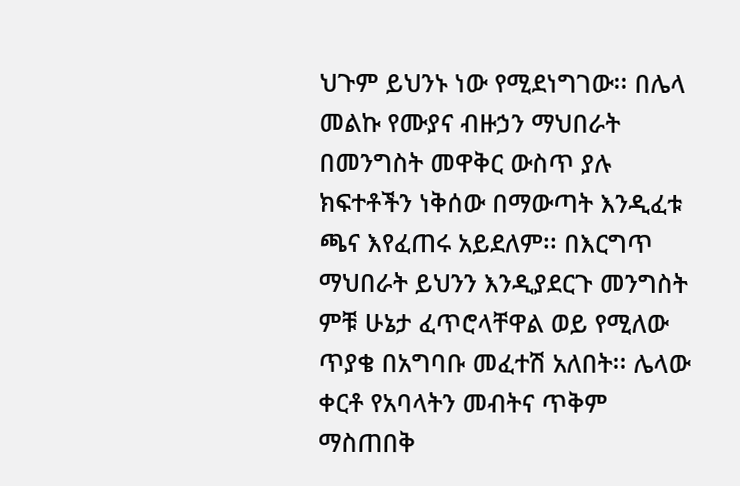ህጉም ይህንኑ ነው የሚደነግገው፡፡ በሌላ መልኩ የሙያና ብዙኃን ማህበራት በመንግስት መዋቅር ውስጥ ያሉ ክፍተቶችን ነቅሰው በማውጣት እንዲፈቱ ጫና እየፈጠሩ አይደለም፡፡ በእርግጥ ማህበራት ይህንን እንዲያደርጉ መንግስት ምቹ ሁኔታ ፈጥሮላቸዋል ወይ የሚለው ጥያቄ በአግባቡ መፈተሽ አለበት፡፡ ሌላው ቀርቶ የአባላትን መብትና ጥቅም ማስጠበቅ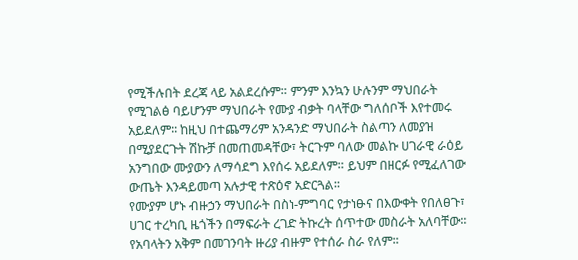የሚችሉበት ደረጃ ላይ አልደረሱም። ምንም እንኳን ሁሉንም ማህበራት የሚገልፅ ባይሆንም ማህበራት የሙያ ብቃት ባላቸው ግለሰቦች እየተመሩ አይደለም፡፡ ከዚህ በተጨማሪም አንዳንድ ማህበራት ስልጣን ለመያዝ በሚያደርጉት ሽኩቻ በመጠመዳቸው፣ ትርጉም ባለው መልኩ ሀገራዊ ራዕይ አንግበው ሙያውን ለማሳደግ እየሰሩ አይደለም። ይህም በዘርፉ የሚፈለገው ውጤት እንዳይመጣ አሉታዊ ተጽዕኖ አድርጓል፡፡
የሙያም ሆኑ ብዙኃን ማህበራት በስነ-ምግባር የታነፁና በእውቀት የበለፀጉ፣ ሀገር ተረካቢ ዜጎችን በማፍራት ረገድ ትኩረት ሰጥተው መስራት አለባቸው፡፡ የአባላትን አቅም በመገንባት ዙሪያ ብዙም የተሰራ ስራ የለም፡፡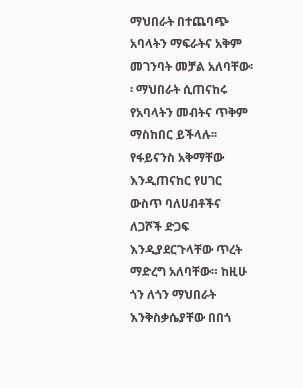ማህበራት በተጨባጭ አባላትን ማፍራትና አቅም መገንባት መቻል አለባቸው፡፡ ማህበራት ሲጠናከሩ የአባላትን መብትና ጥቅም ማስከበር ይችላሉ፡፡ የፋይናንስ አቅማቸው እንዲጠናከር የሀገር ውስጥ ባለሀብቶችና ለጋሾች ድጋፍ እንዲያደርጉላቸው ጥረት ማድረግ አለባቸው። ከዚሁ ጎን ለጎን ማህበራት እንቅስቃሴያቸው በበጎ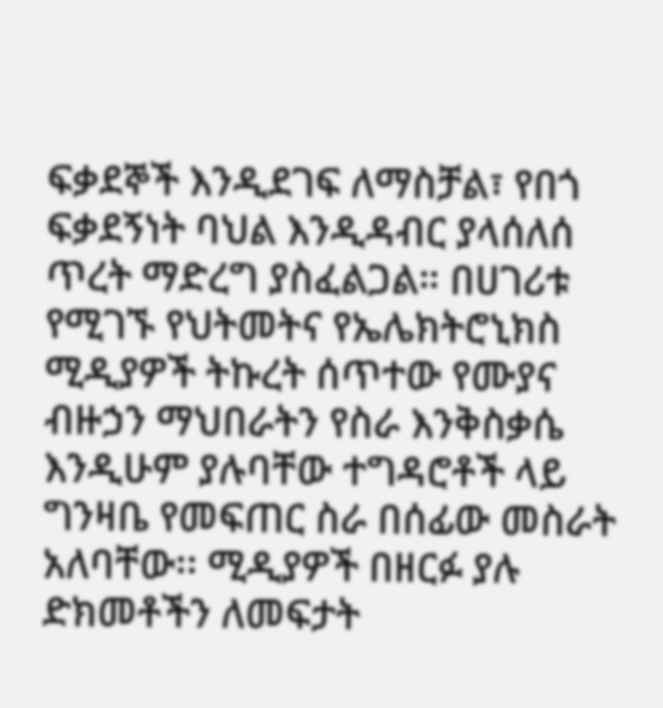ፍቃደኞች እንዲደገፍ ለማስቻል፣ የበጎ ፍቃደኝነት ባህል እንዲዳብር ያላሰለሰ ጥረት ማድረግ ያስፈልጋል። በሀገሪቱ የሚገኙ የህትመትና የኤሌክትሮኒክስ ሚዲያዎች ትኩረት ሰጥተው የሙያና ብዙኃን ማህበራትን የስራ እንቅስቃሴ እንዲሁም ያሉባቸው ተግዳሮቶች ላይ ግንዛቤ የመፍጠር ስራ በሰፊው መስራት አለባቸው፡፡ ሚዲያዎች በዘርፉ ያሉ ድክመቶችን ለመፍታት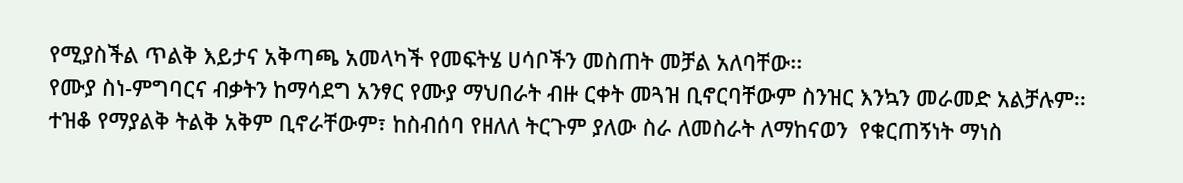የሚያስችል ጥልቅ እይታና አቅጣጫ አመላካች የመፍትሄ ሀሳቦችን መስጠት መቻል አለባቸው፡፡
የሙያ ስነ-ምግባርና ብቃትን ከማሳደግ አንፃር የሙያ ማህበራት ብዙ ርቀት መጓዝ ቢኖርባቸውም ስንዝር እንኳን መራመድ አልቻሉም፡፡ ተዝቆ የማያልቅ ትልቅ አቅም ቢኖራቸውም፣ ከስብሰባ የዘለለ ትርጉም ያለው ስራ ለመስራት ለማከናወን  የቁርጠኝነት ማነስ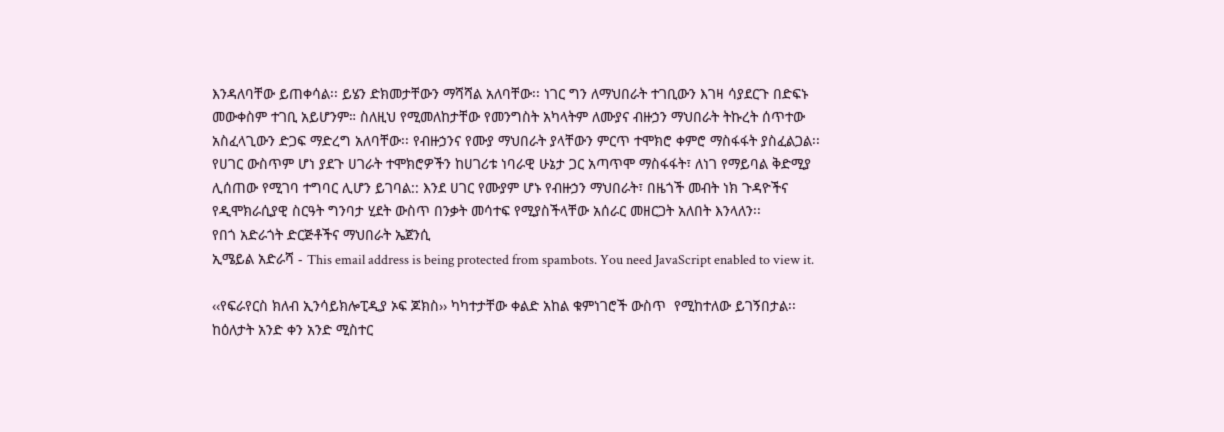እንዳለባቸው ይጠቀሳል፡፡ ይሄን ድክመታቸውን ማሻሻል አለባቸው፡፡ ነገር ግን ለማህበራት ተገቢውን እገዛ ሳያደርጉ በድፍኑ መውቀስም ተገቢ አይሆንም። ስለዚህ የሚመለከታቸው የመንግስት አካላትም ለሙያና ብዙኃን ማህበራት ትኩረት ሰጥተው አስፈላጊውን ድጋፍ ማድረግ አለባቸው፡፡ የብዙኃንና የሙያ ማህበራት ያላቸውን ምርጥ ተሞክሮ ቀምሮ ማስፋፋት ያስፈልጋል፡፡ የሀገር ውስጥም ሆነ ያደጉ ሀገራት ተሞክሮዎችን ከሀገሪቱ ነባራዊ ሁኔታ ጋር አጣጥሞ ማስፋፋት፣ ለነገ የማይባል ቅድሚያ ሊሰጠው የሚገባ ተግባር ሊሆን ይገባል:: እንደ ሀገር የሙያም ሆኑ የብዙኃን ማህበራት፣ በዜጎች መብት ነክ ጉዳዮችና የዲሞክራሲያዊ ስርዓት ግንባታ ሂደት ውስጥ በንቃት መሳተፍ የሚያስችላቸው አሰራር መዘርጋት አለበት እንላለን፡፡
የበጎ አድራጎት ድርጅቶችና ማህበራት ኤጀንሲ
ኢሜይል አድራሻ - This email address is being protected from spambots. You need JavaScript enabled to view it.

‹‹የፍራየርስ ክለብ ኢንሳይክሎፒዲያ ኦፍ ጆክስ›› ካካተታቸው ቀልድ አከል ቁምነገሮች ውስጥ  የሚከተለው ይገኝበታል፡፡
ከዕለታት አንድ ቀን አንድ ሚስተር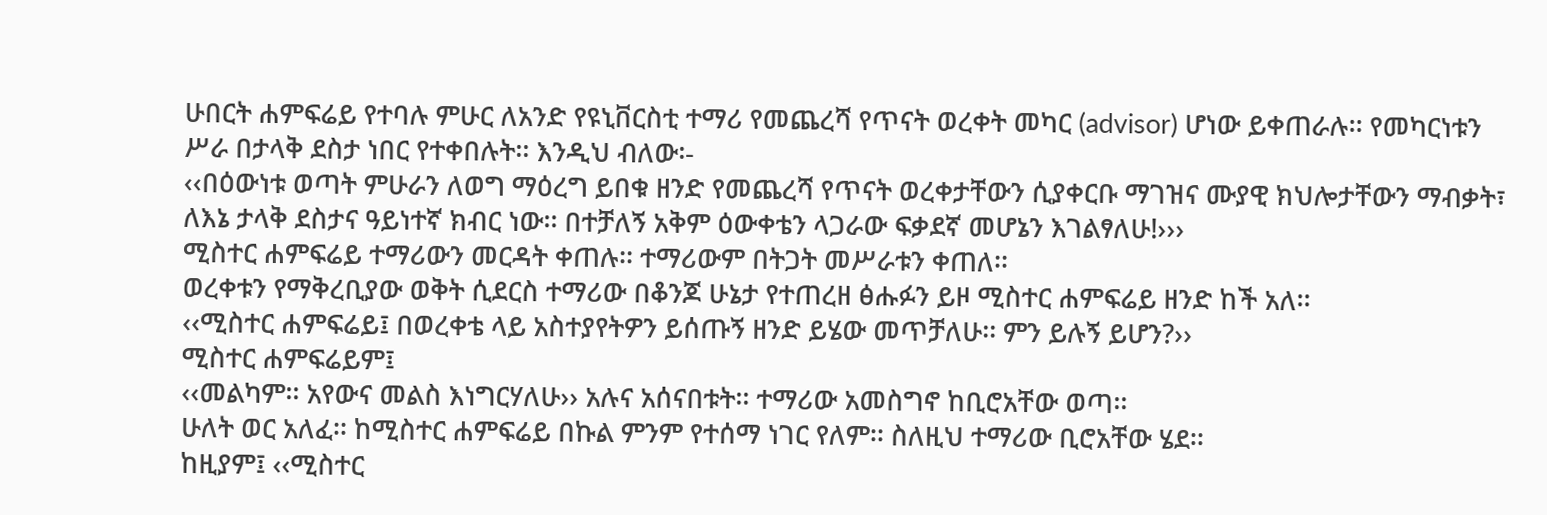ሁበርት ሐምፍሬይ የተባሉ ምሁር ለአንድ የዩኒቨርስቲ ተማሪ የመጨረሻ የጥናት ወረቀት መካር (advisor) ሆነው ይቀጠራሉ፡፡ የመካርነቱን ሥራ በታላቅ ደስታ ነበር የተቀበሉት፡፡ እንዲህ ብለው፡-
‹‹በዕውነቱ ወጣት ምሁራን ለወግ ማዕረግ ይበቁ ዘንድ የመጨረሻ የጥናት ወረቀታቸውን ሲያቀርቡ ማገዝና ሙያዊ ክህሎታቸውን ማብቃት፣ ለእኔ ታላቅ ደስታና ዓይነተኛ ክብር ነው፡፡ በተቻለኝ አቅም ዕውቀቴን ላጋራው ፍቃደኛ መሆኔን እገልፃለሁ!›››
ሚስተር ሐምፍሬይ ተማሪውን መርዳት ቀጠሉ፡፡ ተማሪውም በትጋት መሥራቱን ቀጠለ፡፡
ወረቀቱን የማቅረቢያው ወቅት ሲደርስ ተማሪው በቆንጆ ሁኔታ የተጠረዘ ፅሑፉን ይዞ ሚስተር ሐምፍሬይ ዘንድ ከች አለ፡፡
‹‹ሚስተር ሐምፍሬይ፤ በወረቀቴ ላይ አስተያየትዎን ይሰጡኝ ዘንድ ይሄው መጥቻለሁ፡፡ ምን ይሉኝ ይሆን?››
ሚስተር ሐምፍሬይም፤
‹‹መልካም፡፡ አየውና መልስ እነግርሃለሁ›› አሉና አሰናበቱት፡፡ ተማሪው አመስግኖ ከቢሮአቸው ወጣ፡፡
ሁለት ወር አለፈ፡፡ ከሚስተር ሐምፍሬይ በኩል ምንም የተሰማ ነገር የለም፡፡ ስለዚህ ተማሪው ቢሮአቸው ሄደ፡፡
ከዚያም፤ ‹‹ሚስተር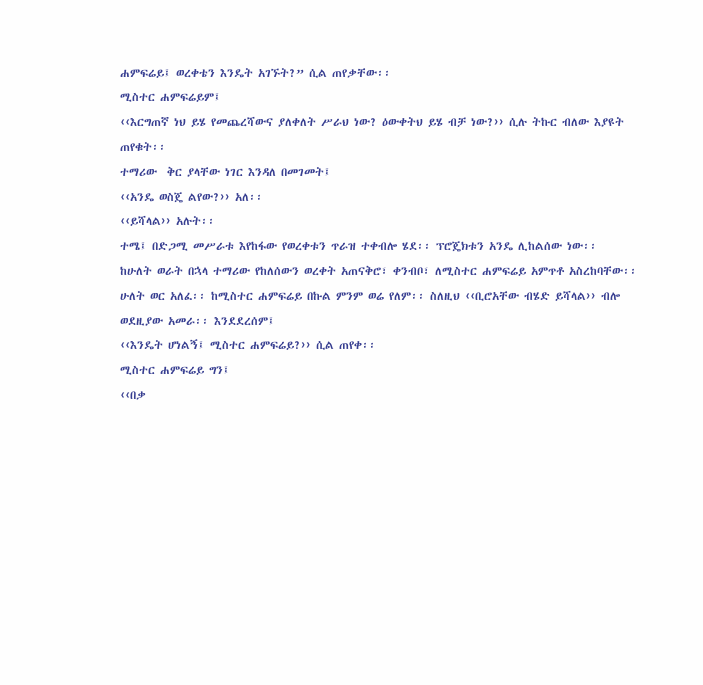ሐምፍሬይ፤ ወረቀቴን እንዴት አገኙት?” ሲል ጠየቃቸው፡፡
ሚስተር ሐምፍሬይም፤
‹‹እርግጠኛ ነህ ይሄ የመጨረሻውና ያለቀለት ሥራህ ነው? ዕውቀትህ ይሄ ብቻ ነው?›› ሲሉ ትኩር ብለው እያዩት ጠየቁት፡፡
ተማሪው  ቅር ያላቸው ነገር እንዳለ በመገመት፤
‹‹አንዴ ወስጄ ልየው?›› አለ፡፡
‹‹ይሻላል›› አሉት፡፡
ተሜ፤ በድጋሚ መሥራቱ እየከፋው የወረቀቱን ጥራዝ ተቀብሎ ሄደ፡፡ ፕሮጄክቱን አንዴ ሊከልሰው ነው፡፡
ከሁለት ወራት በኋላ ተማሪው የከለሰውን ወረቀት አጠናቅሮ፣ ቀንብቦ፣ ለሚስተር ሐምፍሬይ አምጥቶ አስረከባቸው፡፡ ሁለት ወር አለፈ፡፡ ከሚስተር ሐምፍሬይ በኩል ምንም ወሬ የለም፡፡ ስለዚህ ‹‹ቢሮአቸው ብሄድ ይሻላል›› ብሎ ወደዚያው አመራ፡፡ እንደደረሰም፤
‹‹እንዴት ሆነልኝ፤ ሚስተር ሐምፍሬይ?›› ሲል ጠየቀ፡፡
ሚስተር ሐምፍሬይ ግን፤
‹‹በቃ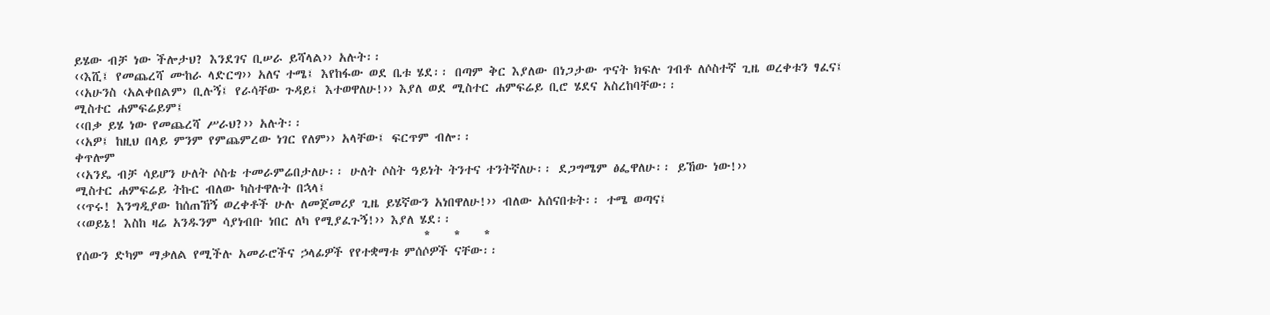ይሄው ብቻ ነው ችሎታህ? እንደገና ቢሠራ ይሻላል›› አሉት፡፡
‹‹እሺ፤ የመጨረሻ ሙከራ ላድርግ›› አለና ተሜ፤ እየከፋው ወደ ቤቱ ሄደ፡፡ በጣም ቅር እያለው በነጋታው ጥናት ክፍሉ ገብቶ ለሶስተኛ ጊዜ ወረቀቱን ፃፈና፤
‹‹አሁንስ ‹አልቀበልም› ቢሉኝ፤ የራሳቸው ጉዳይ፤ እተወዋለሁ!›› እያለ ወደ ሚስተር ሐምፍሬይ ቢሮ ሄደና አስረከባቸው፡፡
ሚስተር ሐምፍሬይም፤
‹‹በቃ ይሄ ነው የመጨረሻ ሥራህ?›› አሉት፡፡
‹‹አዎ፤ ከዚህ በላይ ምንም የምጨምረው ነገር የለም›› አላቸው፤ ፍርጥም ብሎ፡፡
ቀጥሎም
‹‹አንዴ ብቻ ሳይሆን ሁለት ሶስቴ ተመራምሬበታለሁ፡፡ ሁለት ሶስት ዓይነት ትንተና ተንትኛለሁ፡፡ ደጋግሜም ፅፌዋለሁ፡፡ ይኸው ነው!››
ሚስተር ሐምፍሬይ ትኩር ብለው ካስተዋሉት በኋላ፤
‹‹ጥሩ! እንግዲያው ከሰጠኸኝ ወረቀቶች ሁሉ ለመጀመሪያ ጊዜ ይሄኛውን አነበዋለሁ!›› ብለው አሰናበቱት፡፡ ተሜ ወጣና፤
‹‹ወይኔ! እስከ ዛሬ አንዱንም ሳያነብቡ ነበር ለካ የሚያፈጉኝ!›› እያለ ሄደ፡፡
                                                          *    *    *
የሰውን ድካም ማቃለል የሚችሉ አመራሮችና ኃላፊዎች የየተቋማቱ ምሰሶዎች ናቸው፡፡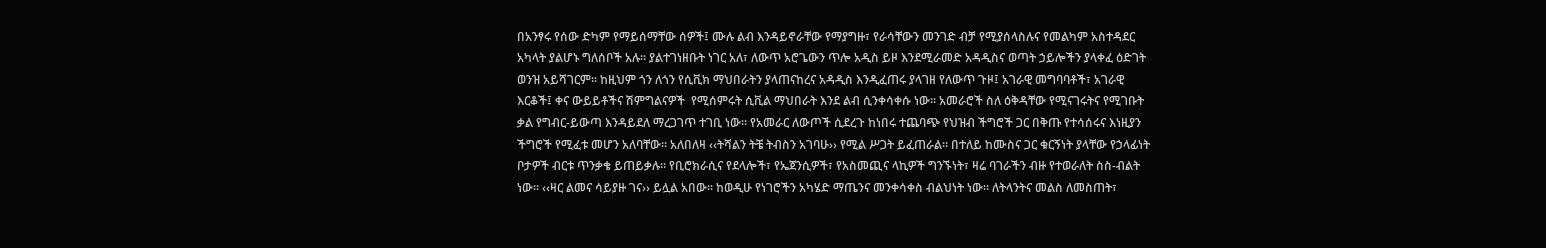በአንፃሩ የሰው ድካም የማይሰማቸው ሰዎች፤ ሙሉ ልብ እንዳይኖራቸው የማያግዙ፣ የራሳቸውን መንገድ ብቻ የሚያሰላስሉና የመልካም አስተዳደር አካላት ያልሆኑ ግለሰቦች አሉ፡፡ ያልተገነዘቡት ነገር አለ፣ ለውጥ አሮጌውን ጥሎ አዲስ ይዞ እንደሚራመድ አዳዲስና ወጣት ኃይሎችን ያላቀፈ ዕድገት ወንዝ አይሻገርም፡፡ ከዚህም ጎን ለጎን የሲቪክ ማህበራትን ያላጠናከረና አዳዲስ እንዲፈጠሩ ያላገዘ የለውጥ ጉዞ፤ አገራዊ መግባባቶች፣ አገራዊ እርቆች፤ ቀና ውይይቶችና ሽምግልናዎች  የሚሰምሩት ሲቪል ማህበራት እንደ ልብ ሲንቀሳቀሱ ነው፡፡ አመራሮች ስለ ዕቅዳቸው የሚናገሩትና የሚገቡት ቃል የግብር-ይውጣ እንዳይደለ ማረጋገጥ ተገቢ ነው፡፡ የአመራር ለውጦች ሲደረጉ ከነበሩ ተጨባጭ የህዝብ ችግሮች ጋር በቅጡ የተሳሰሩና እነዚያን ችግሮች የሚፈቱ መሆን አለባቸው፡፡ አለበለዛ ‹‹ትሻልን ትቼ ትብስን አገባሁ›› የሚል ሥጋት ይፈጠራል፡፡ በተለይ ከሙስና ጋር ቁርኝነት ያላቸው የኃላፊነት ቦታዎች ብርቱ ጥንቃቄ ይጠይቃሉ። የቢሮክራሲና የደላሎች፣ የኤጀንሲዎች፣ የአስመጪና ላኪዎች ግንኙነት፣ ዛሬ ባገራችን ብዙ የተወራለት ስስ-ብልት ነው፡፡ ‹‹ዛር ልመና ሳይያዙ ገና›› ይሏል አበው፡፡ ከወዲሁ የነገሮችን አካሄድ ማጤንና መንቀሳቀስ ብልህነት ነው። ለትላንትና መልስ ለመስጠት፣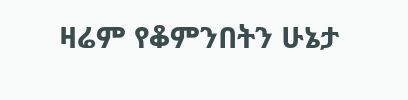ዛሬም የቆምንበትን ሁኔታ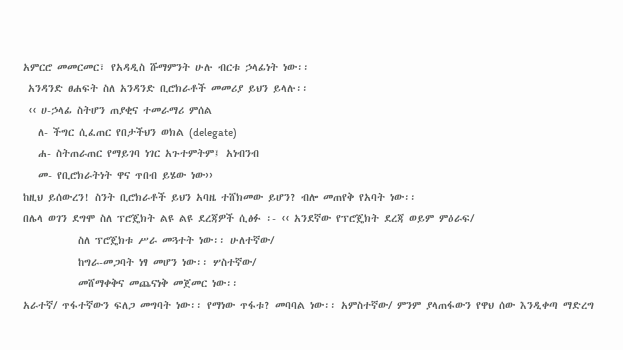አምርሮ መመርመር፣ የአዳዲስ ሹማምንት ሁሉ ብርቱ ኃላፊነት ነው፡፡
 አንዳንድ ፀሐፍት ስለ አንዳንድ ቢሮክራቶች መመሪያ ይህን ይላሉ፡፡
 ‹‹ ሀ-ኃላፊ ስትሆን ጠያቂና ተመራማሪ ምሰል
   ለ- ችግር ሲፈጠር የበታችህን ወክል (delegate)
   ሐ- ስትጠራጠር የማይገባ ነገር አጉተምትም፤ አነብንብ
   መ- የቢሮክራትነት ዋና ጥበብ ይሄው ነው››
ከዚህ ይሰውረን! ስንት ቢሮክራቶች ይህን አባዜ ተሸክመው ይሆን? ብሎ መጠየቅ የአባት ነው፡፡
በሌላ ወገን ደግሞ ስለ ፕሮጄክት ልዩ ልዩ ደረጃዎች ሲፅፉ ፡- ‹‹ አንደኛው የፕሮጄክት ደረጃ ወይም ምዕራፍ/
           ስለ ፕሮጄክቱ ሥራ መጓተት ነው፡፡ ሁለተኛው/
           ከግራ-መጋባት ነፃ መሆን ነው፡፡ ሦስተኛው/
           መሸማቀቅና መጨናነቅ መጀመር ነው፡፡
አራተኛ/ ጥፋተኛውን ፍለጋ መግባት ነው፡፡ የማነው ጥፋቱ? መባባል ነው፡፡ አምስተኛው/ ምንም ያላጠፋውን የዋህ ሰው እንዲቀጣ ማድረግ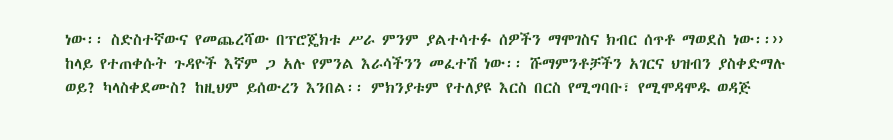ነው፡፡ ስድስተኛውና የመጨረሻው በፕሮጄክቱ ሥራ ምንም ያልተሳተፉ ሰዎችን ማሞገስና ክብር ሰጥቶ ማወደስ ነው፡፡››
ከላይ የተጠቀሱት ጉዳዮች እኛም ጋ አሉ የምንል እራሳችንን መፈተሽ ነው፡፡ ሹማምንቶቻችን አገርና ህዝብን ያስቀድማሉ ወይ? ካላስቀደሙስ? ከዚህም ይሰውረን እንበል፡፡ ምክንያቱም የተለያዩ እርስ በርስ የሚግባቡ፣ የሚሞዳሞዱ ወዳጅ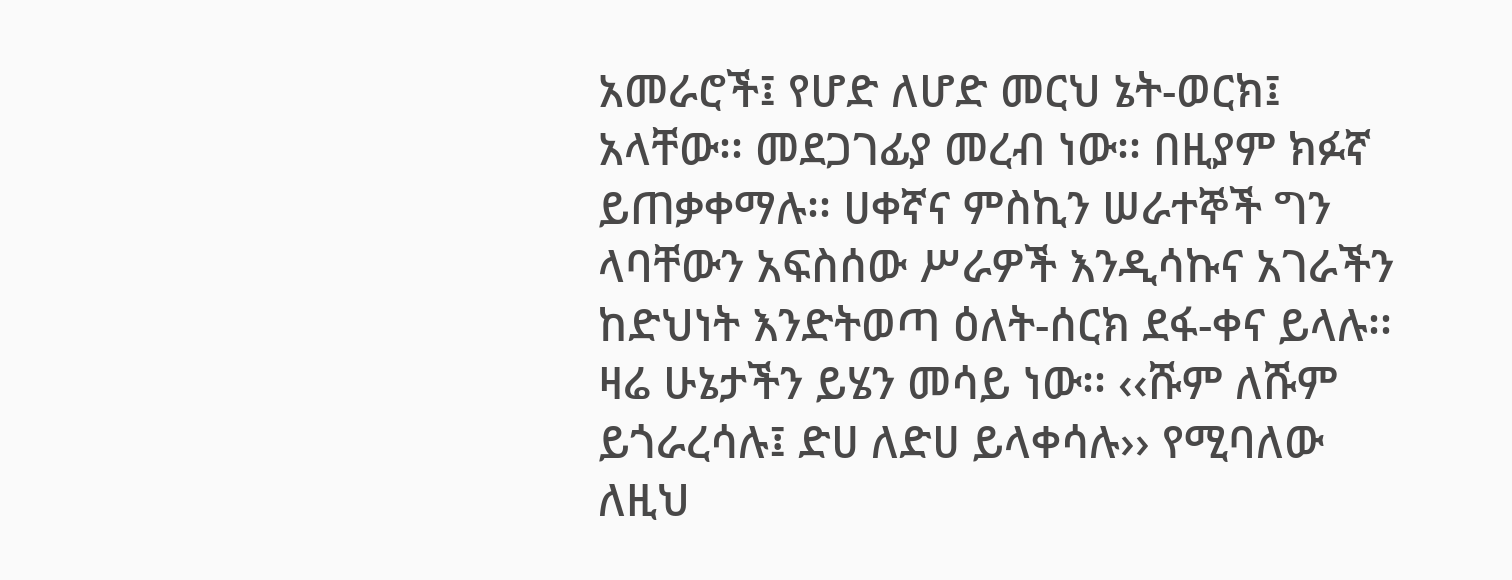አመራሮች፤ የሆድ ለሆድ መርህ ኔት-ወርክ፤ አላቸው፡፡ መደጋገፊያ መረብ ነው፡፡ በዚያም ክፉኛ ይጠቃቀማሉ፡፡ ሀቀኛና ምስኪን ሠራተኞች ግን ላባቸውን አፍስሰው ሥራዎች እንዲሳኩና አገራችን ከድህነት እንድትወጣ ዕለት-ሰርክ ደፋ-ቀና ይላሉ፡፡ ዛሬ ሁኔታችን ይሄን መሳይ ነው፡፡ ‹‹ሹም ለሹም ይጎራረሳሉ፤ ድሀ ለድሀ ይላቀሳሉ›› የሚባለው ለዚህ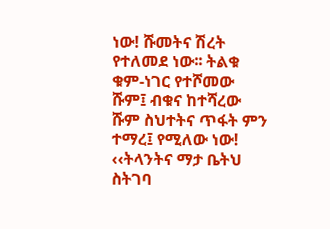ነው! ሹመትና ሽረት የተለመደ ነው፡፡ ትልቁ ቁም-ነገር የተሾመው ሹም፤ ብቁና ከተሻረው ሹም ስህተትና ጥፋት ምን ተማረ፤ የሚለው ነው! ‹‹ትላንትና ማታ ቤትህ ስትገባ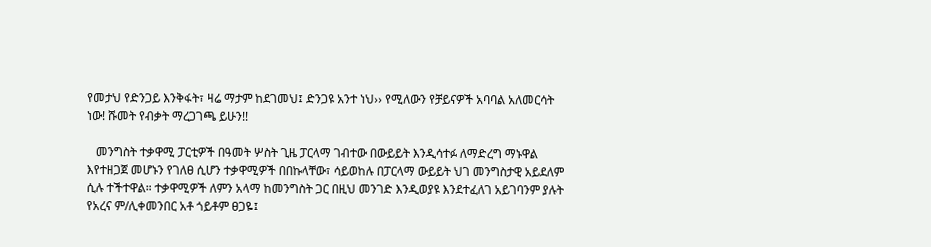የመታህ የድንጋይ እንቅፋት፣ ዛሬ ማታም ከደገመህ፤ ድንጋዩ አንተ ነህ›› የሚለውን የቻይናዎች አባባል አለመርሳት ነው! ሹመት የብቃት ማረጋገጫ ይሁን!!

   መንግስት ተቃዋሚ ፓርቲዎች በዓመት ሦስት ጊዜ ፓርላማ ገብተው በውይይት እንዲሳተፉ ለማድረግ ማኑዋል እየተዘጋጀ መሆኑን የገለፀ ሲሆን ተቃዋሚዎች በበኩላቸው፣ ሳይወከሉ በፓርላማ ውይይት ህገ መንግስታዊ አይደለም ሲሉ ተችተዋል። ተቃዋሚዎች ለምን አላማ ከመንግስት ጋር በዚህ መንገድ እንዲወያዩ እንደተፈለገ አይገባንም ያሉት የአረና ም/ሊቀመንበር አቶ ጎይቶም ፀጋዬ፤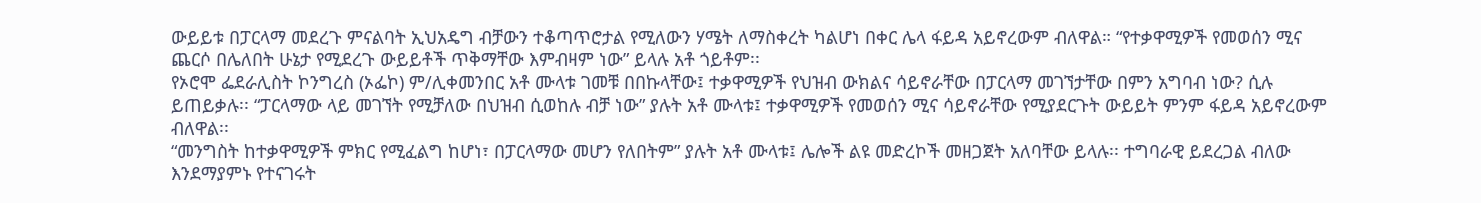ውይይቱ በፓርላማ መደረጉ ምናልባት ኢህአዴግ ብቻውን ተቆጣጥሮታል የሚለውን ሃሜት ለማስቀረት ካልሆነ በቀር ሌላ ፋይዳ አይኖረውም ብለዋል። “የተቃዋሚዎች የመወሰን ሚና ጨርሶ በሌለበት ሁኔታ የሚደረጉ ውይይቶች ጥቅማቸው እምብዛም ነው” ይላሉ አቶ ጎይቶም፡፡
የኦሮሞ ፌደራሊስት ኮንግረስ (ኦፌኮ) ም/ሊቀመንበር አቶ ሙላቱ ገመቹ በበኩላቸው፤ ተቃዋሚዎች የህዝብ ውክልና ሳይኖራቸው በፓርላማ መገኘታቸው በምን አግባብ ነው? ሲሉ ይጠይቃሉ፡፡ “ፓርላማው ላይ መገኘት የሚቻለው በህዝብ ሲወከሉ ብቻ ነው” ያሉት አቶ ሙላቱ፤ ተቃዋሚዎች የመወሰን ሚና ሳይኖራቸው የሚያደርጉት ውይይት ምንም ፋይዳ አይኖረውም ብለዋል፡፡
“መንግስት ከተቃዋሚዎች ምክር የሚፈልግ ከሆነ፣ በፓርላማው መሆን የለበትም” ያሉት አቶ ሙላቱ፤ ሌሎች ልዩ መድረኮች መዘጋጀት አለባቸው ይላሉ፡፡ ተግባራዊ ይደረጋል ብለው እንደማያምኑ የተናገሩት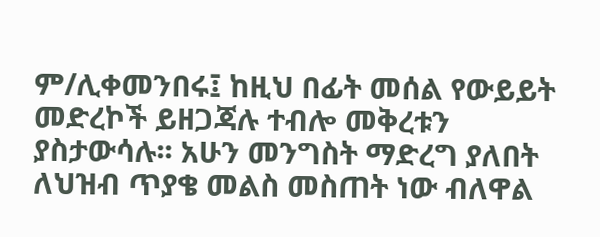ም/ሊቀመንበሩ፤ ከዚህ በፊት መሰል የውይይት መድረኮች ይዘጋጃሉ ተብሎ መቅረቱን ያስታውሳሉ፡፡ አሁን መንግስት ማድረግ ያለበት ለህዝብ ጥያቄ መልስ መስጠት ነው ብለዋል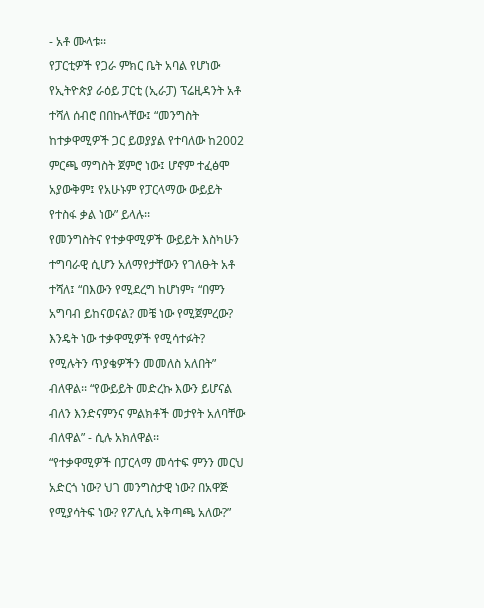- አቶ ሙላቱ፡፡
የፓርቲዎች የጋራ ምክር ቤት አባል የሆነው የኢትዮጵያ ራዕይ ፓርቲ (ኢራፓ) ፕሬዚዳንት አቶ ተሻለ ሰብሮ በበኩላቸው፤ “መንግስት ከተቃዋሚዎች ጋር ይወያያል የተባለው ከ2002 ምርጫ ማግስት ጀምሮ ነው፤ ሆኖም ተፈፅሞ አያውቅም፤ የአሁኑም የፓርላማው ውይይት የተስፋ ቃል ነው” ይላሉ፡፡
የመንግስትና የተቃዋሚዎች ውይይት እስካሁን ተግባራዊ ሲሆን አለማየታቸውን የገለፁት አቶ ተሻለ፤ “በእውን የሚደረግ ከሆነም፣ “በምን አግባብ ይከናወናል? መቼ ነው የሚጀምረው? እንዴት ነው ተቃዋሚዎች የሚሳተፉት? የሚሉትን ጥያቄዎችን መመለስ አለበት” ብለዋል፡፡ “የውይይት መድረኩ እውን ይሆናል ብለን እንድናምንና ምልክቶች መታየት አለባቸው ብለዋል” - ሲሉ አክለዋል፡፡
“የተቃዋሚዎች በፓርላማ መሳተፍ ምንን መርህ አድርጎ ነው? ህገ መንግስታዊ ነው? በአዋጅ የሚያሳትፍ ነው? የፖሊሲ አቅጣጫ አለው?”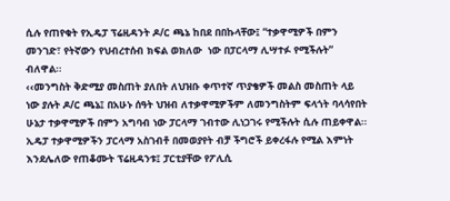ሲሉ የጠየቁት የኢዴፓ ፕሬዚዳንት ዶ/ር ጫኔ ከበደ በበኩላቸው፤ “ተቃዋሚዎች በምን መንገድ፣ የትኛውን የህብረተሰብ ክፍል ወክለው  ነው በፓርላማ ሊሣተፉ የሚችሉት” ብለዋል፡፡
‹‹መንግስት ቅድሚያ መስጠት ያለበት ለህዝቡ ቀጥተኛ ጥያቄዎች መልስ መስጠት ላይ ነው ያሉት ዶ/ር ጫኔ፤ በአሁኑ ሰዓት ህዝብ ለተቃዋሚዎችም ለመንግስትም ፍላጎት ባላሳየበት ሁኔታ ተቃዋሚዎች በምን አግባብ ነው ፓርላማ ገብተው ሊነጋገሩ የሚችሉት ሲሉ ጠይቀዋል፡፡  ኢዴፓ ተቃዋሚዎችን ፓርላማ አስገብቶ በመወያየት ብቻ ችግሮች ይቀረፋሉ የሚል እምነት  እንደሌለው የጠቆሙት ፕሬዚዳንቱ፤ ፓርቲያቸው የፖሊሲ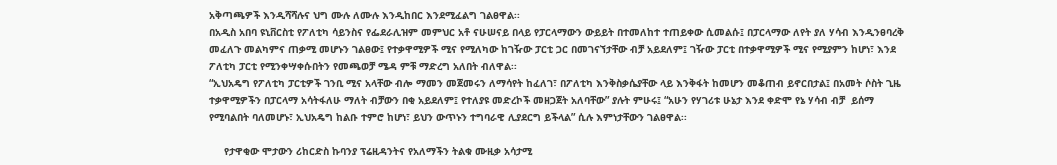አቅጣጫዎች እንዲሻሻሉና ህግ ሙሉ ለሙሉ እንዲከበር እንደሚፈልግ ገልፀዋል፡፡
በአዲስ አበባ ዩኒቨርስቲ የፖለቲካ ሳይንስና የፌደራሊዝም መምህር አቶ ናሁሠናይ በላይ የፓርላማውን ውይይት በተመለከተ ተጠይቀው ሲመልሱ፤ በፓርላማው ለየት ያለ ሃሳብ እንዲንፀባረቅ መፈለጉ መልካምና ጠቃሚ መሆኑን ገልፀው፤ የተቃዋሚዎች ሚና የሚለካው ከገዥው ፓርቲ ጋር በመገናኘታቸው ብቻ አይደለም፤ ገዥው ፓርቲ በተቃዋሚዎች ሚና የሚያምን ከሆነ፣ እንደ ፖለቲካ ፓርቲ የሚንቀሣቀሱበትን የመጫወቻ ሜዳ ምቹ ማድረግ አለበት ብለዋል፡፡
“ኢህአዴግ የፖለቲካ ፓርቲዎች ገንቢ ሚና አላቸው ብሎ ማመን መጀመሩን ለማሳየት ከፈለገ፣ በፖለቲካ እንቅስቃሴያቸው ላይ እንቅፋት ከመሆን መቆጠብ ይኖርበታል፤ በአመት ሶስት ጊዜ ተቃዋሚዎችን በፓርላማ አሳትፋለሁ ማለት ብቻውን በቂ አይደለም፤ የተለያዩ መድረኮች መዘጋጀት አለባቸው” ያሉት ምሁሩ፤ “አሁን የሃገሪቱ ሁኔታ እንደ ቀድሞ የኔ ሃሳብ ብቻ  ይሰማ የሚባልበት ባለመሆኑ፣ ኢህአዴግ ከልቡ ተምሮ ከሆነ፣ ይህን ውጥኑን ተግባራዊ ሊያደርግ ይችላል” ሲሉ እምነታቸውን ገልፀዋል፡፡

     የታዋቂው ሞታውን ሪከርድስ ኩባንያ ፕሬዚዳንትና የአለማችን ትልቁ ሙዚቃ አሳታሚ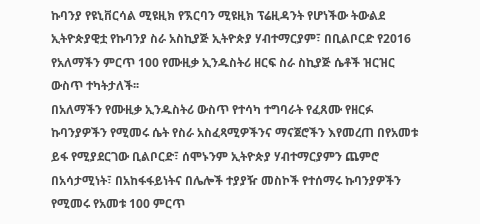ኩባንያ የዩኒቨርሳል ሚዩዚክ የኧርባን ሚዩዚክ ፕሬዚዳንት የሆነችው ትውልደ ኢትዮጵያዊቷ የኩባንያ ስራ አስኪያጅ ኢትዮጵያ ሃብተማርያም፣ በቢልቦርድ የ2016 የአለማችን ምርጥ 100 የሙዚቃ ኢንዱስትሪ ዘርፍ ስራ ስኪያጅ ሴቶች ዝርዝር ውስጥ ተካትታለች፡፡
በአለማችን የሙዚቃ ኢንዱስትሪ ውስጥ የተሳካ ተግባራት የፈጸሙ የዘርፉ ኩባንያዎችን የሚመሩ ሴት የስራ አስፈጻሚዎችንና ማናጀሮችን እየመረጠ በየአመቱ ይፋ የሚያደርገው ቢልቦርድ፣ ሰሞኑንም ኢትዮጵያ ሃብተማርያምን ጨምሮ በአሳታሚነት፣ በአከፋፋይነትና በሌሎች ተያያዥ መስኮች የተሰማሩ ኩባንያዎችን የሚመሩ የአመቱ 100 ምርጥ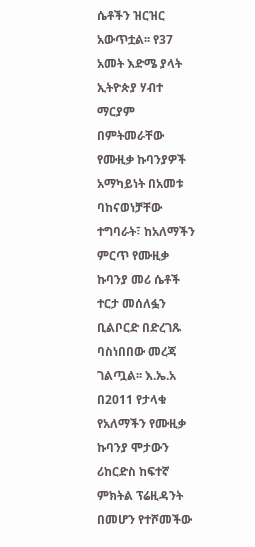ሴቶችን ዝርዝር አውጥቷል፡፡ የ37 አመት እድሜ ያላት ኢትዮጵያ ሃብተ ማርያም በምትመራቸው የሙዚቃ ኩባንያዎች አማካይነት በአመቱ ባከናወነቻቸው ተግባራት፣ ከአለማችን ምርጥ የሙዚቃ ኩባንያ መሪ ሴቶች ተርታ መሰለፏን ቢልቦርድ በድረገጹ ባስነበበው መረጃ ገልጧል፡፡ እ.ኤ.አ በ2011 የታላቁ የአለማችን የሙዚቃ ኩባንያ ሞታውን ሪከርድስ ከፍተኛ ምክትል ፕሬዚዳንት በመሆን የተሾመችው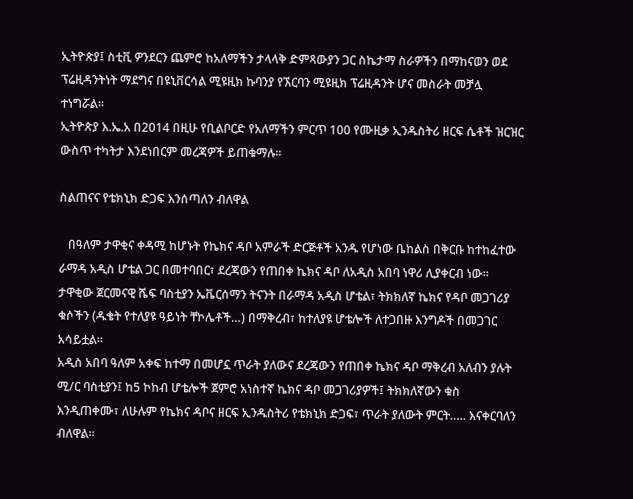ኢትዮጵያ፤ ስቲቪ ዎንደርን ጨምሮ ከአለማችን ታላላቅ ድምጻውያን ጋር ስኬታማ ስራዎችን በማከናወን ወደ ፕሬዚዳንትነት ማደግና በዩኒቨርሳል ሚዩዚክ ኩባንያ የኧርባን ሚዩዚክ ፕሬዚዳንት ሆና መስራት መቻሏ ተነግሯል፡፡
ኢትዮጵያ እ.ኤ.አ በ2014 በዚሁ የቢልቦርድ የአለማችን ምርጥ 100 የሙዚቃ ኢንዱስትሪ ዘርፍ ሴቶች ዝርዝር ውስጥ ተካትታ እንደነበርም መረጃዎች ይጠቁማሉ፡፡

ስልጠናና የቴክኒክ ድጋፍ እንሰጣለን ብለዋል

   በዓለም ታዋቂና ቀዳሚ ከሆኑት የኬክና ዳቦ አምራች ድርጅቶች አንዱ የሆነው ቤከልስ በቅርቡ ከተከፈተው ራማዳ አዲስ ሆቴል ጋር በመተባበር፣ ደረጃውን የጠበቀ ኬክና ዳቦ ለአዲስ አበባ ነዋሪ ሊያቀርብ ነው፡፡
ታዋቂው ጀርመናዊ ሼፍ ባስቲያን ኤቬርሰማን ትናንት በራማዳ አዲስ ሆቴል፣ ትክክለኛ ኬክና የዳቦ መጋገሪያ ቁሶችን (ዱቄት የተለያዩ ዓይነት ቸኮሌቶች…) በማቅረብ፣ ከተለያዩ ሆቴሎች ለተጋበዙ እንግዶች በመጋገር አሳይቷል፡፡
አዲስ አበባ ዓለም አቀፍ ከተማ በመሆኗ ጥራት ያለውና ደረጃውን የጠበቀ ኬክና ዳቦ ማቅረብ አለብን ያሉት ሚ/ር ባስቲያን፤ ከ5 ኮከብ ሆቴሎች ጀምሮ አነስተኛ ኬክና ዳቦ መጋገሪያዎች፤ ትክክለኛውን ቁስ እንዲጠቀሙ፣ ለሁሉም የኬክና ዳቦና ዘርፍ ኢንዱስትሪ የቴክኒክ ድጋፍ፣ ጥራት ያለውት ምርት….. እናቀርባለን ብለዋል፡፡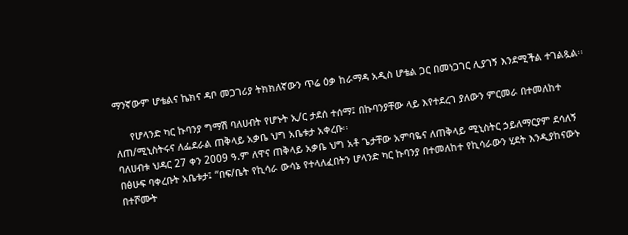ማንኛውም ሆቴልና ኬክና ዳቦ መጋገሪያ ትክክለኛውን ጥሬ ዕቃ ከራማዳ አዲስ ሆቴል ጋር በመነጋገር ሊያገኝ እንደሚችል ተገልጿል፡፡

     የሆላንድ ካር ኩባንያ ግማሽ ባለሀብት የሆኑት ኢ/ር ታደሰ ተሰማ፤ በኩባንያቸው ላይ እየተደረገ ያለውን ምርመራ በተመለከተ ለጠ/ሚኒስትሩና ለፌደራል ጠቅላይ አቃቤ ህግ አቤቱታ አቀረቡ፡፡
ባለሀብቱ ህዳር 27 ቀን 2009 ዓ.ም ለዋና ጠቅላይ አቃቤ ህግ አቶ ጌታቸው አምባዬና ለጠቅላይ ሚኒስትር ኃይለማርያም ደሳለኝ በፅሁፍ ባቀረቡት አቤቱታ፤ “በፍ/ቤት የኪሳራ ውሳኔ የተላለፈበትን ሆላንድ ካር ኩባንያ በተመለከተ የኪሳራውን ሂደት እንዲያከናውኑ በተሾሙት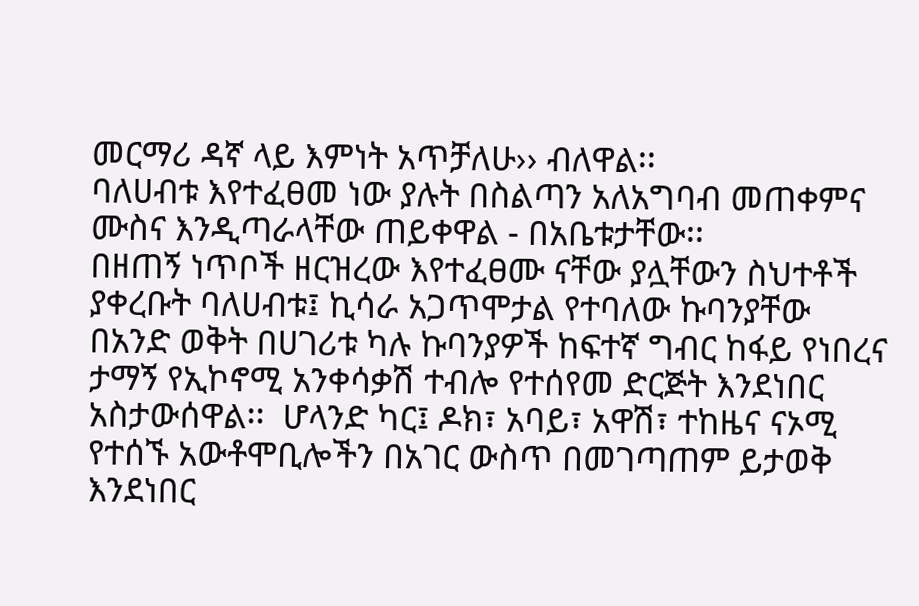መርማሪ ዳኛ ላይ እምነት አጥቻለሁ›› ብለዋል፡፡
ባለሀብቱ እየተፈፀመ ነው ያሉት በስልጣን አለአግባብ መጠቀምና ሙስና እንዲጣራላቸው ጠይቀዋል - በአቤቱታቸው፡፡
በዘጠኝ ነጥቦች ዘርዝረው እየተፈፀሙ ናቸው ያሏቸውን ስህተቶች ያቀረቡት ባለሀብቱ፤ ኪሳራ አጋጥሞታል የተባለው ኩባንያቸው በአንድ ወቅት በሀገሪቱ ካሉ ኩባንያዎች ከፍተኛ ግብር ከፋይ የነበረና ታማኝ የኢኮኖሚ አንቀሳቃሽ ተብሎ የተሰየመ ድርጅት እንደነበር አስታውሰዋል፡፡  ሆላንድ ካር፤ ዶክ፣ አባይ፣ አዋሽ፣ ተከዜና ናኦሚ የተሰኙ አውቶሞቢሎችን በአገር ውስጥ በመገጣጠም ይታወቅ እንደነበር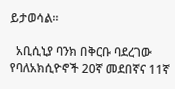ይታወሳል፡፡

  አቢሲኒያ ባንክ በቅርቡ ባደረገው የባለአክሲዮኖች 20ኛ መደበኛና 11ኛ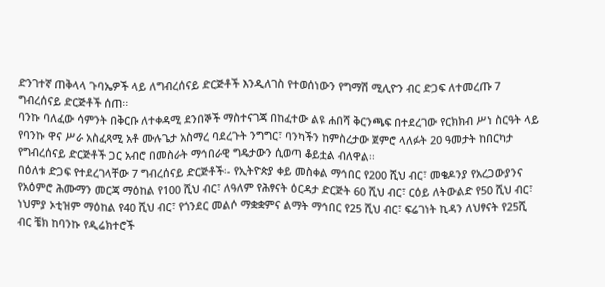ድንገተኛ ጠቅላላ ጉባኤዎች ላይ ለግብረሰናይ ድርጅቶች እንዲለገስ የተወሰነውን የግማሽ ሚሊዮን ብር ድጋፍ ለተመረጡ 7 ግብረሰናይ ድርጅቶች ሰጠ፡፡
ባንኩ ባለፈው ሳምንት በቅርቡ ለተቀዳሚ ደንበኞች ማስተናገጃ በከፈተው ልዩ ሐበሻ ቅርንጫፍ በተደረገው የርክክብ ሥነ ስርዓት ላይ የባንኩ ዋና ሥራ አስፈጻሚ አቶ ሙሉጌታ አስማረ ባደረጉት ንግግር፣ ባንካችን ከምስረታው ጀምሮ ላለፉት 20 ዓመታት ከበርካታ የግብረሰናይ ድርጅቶች ጋር አብሮ በመስራት ማኅበራዊ ግዴታውን ሲወጣ ቆይቷል ብለዋል፡፡
በዕለቱ ድጋፍ የተደረገላቸው 7 ግብረሰናይ ድርጅቶች፡- የኢትዮጵያ ቀይ መስቀል ማኅበር የ200 ሺህ ብር፣ መቄዶንያ የአረጋውያንና የአዕምሮ ሕሙማን መርጃ ማዕከል የ100 ሺህ ብር፣ ለዓለም የሕፃናት ዕርዳታ ድርጅት 60 ሺህ ብር፣ ርዕይ ለትውልድ የ50 ሺህ ብር፣ ነህምያ ኦቲዝም ማዕከል የ40 ሺህ ብር፣ የጎንደር መልሶ ማቋቋምና ልማት ማኅበር የ25 ሺህ ብር፣ ፍሬገነት ኪዳን ለህፃናት የ25ሺ ብር ቼክ ከባንኩ የዲሬክተሮች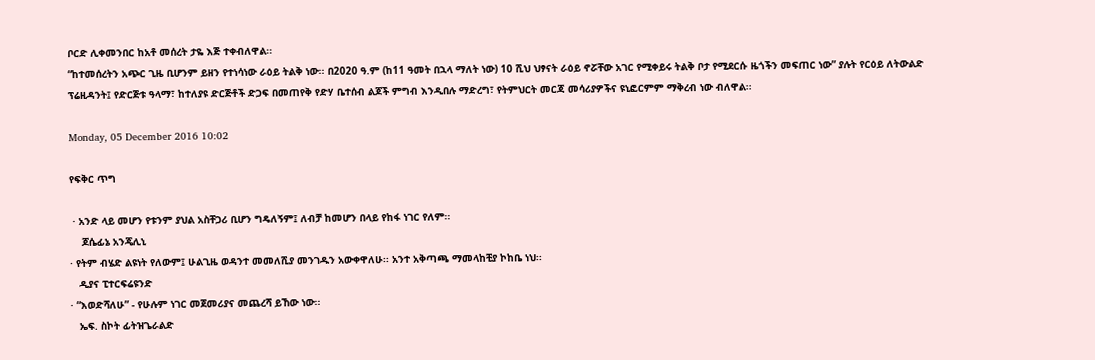ቦርድ ሊቀመንበር ከአቶ መሰረት ታዬ እጅ ተቀብለዋል፡፡
“ከተመሰረትን አጭር ጊዜ ቢሆንም ይዘን የተነሳነው ራዕይ ትልቅ ነው፡፡ በ2020 ዓ.ም (ከ11 ዓመት በኋላ ማለት ነው) 10 ሺህ ህፃናት ራዕይ ኖሯቸው አገር የሚቀይሩ ትልቅ ቦታ የሚደርሱ ዜጎችን መፍጠር ነው” ያሉት የርዕይ ለትውልድ ፕሬዚዳንት፤ የድርጅቱ ዓላማ፣ ከተለያዩ ድርጅቶች ድጋፍ በመጠየቅ የድሃ ቤተሰብ ልጆች ምግብ እንዲበሉ ማድረግ፣ የትምህርት መርጃ መሳሪያዎችና ዩኒፎርምም ማቅረብ ነው ብለዋል፡፡

Monday, 05 December 2016 10:02

የፍቅር ጥግ

 · አንድ ላይ መሆን የቱንም ያህል አስቸጋሪ ቢሆን ግዴለኝም፤ ለብቻ ከመሆን በላይ የከፋ ነገር የለም፡፡
    ጆሴፊኔ አንጄሊኒ
· የትም ብሄድ ልዩነት የለውም፤ ሁልጊዜ ወዳንተ መመለሺያ መንገዱን አውቀዋለሁ፡፡ አንተ አቅጣጫ ማመላከቺያ ኮከቤ ነህ፡፡
   ዲያና ፒተርፍሬዩንድ
· “እወድሻለሁ” - የሁሉም ነገር መጀመሪያና መጨረሻ ይኸው ነው፡፡
   ኤፍ. ስኮት ፊትዝጌራልድ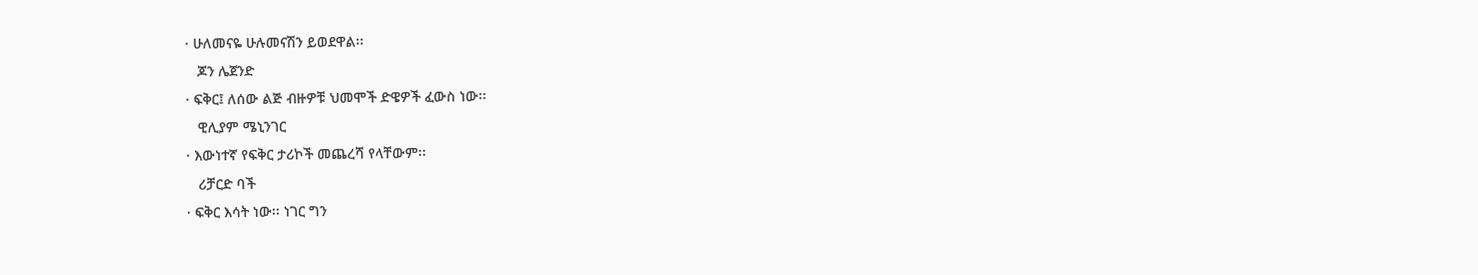· ሁለመናዬ ሁሉመናሽን ይወደዋል፡፡
   ጆን ሌጀንድ
· ፍቅር፤ ለሰው ልጅ ብዙዎቹ ህመሞች ድዌዎች ፈውስ ነው፡፡
   ዊሊያም ሜኒንገር
· እውነተኛ የፍቅር ታሪኮች መጨረሻ የላቸውም፡፡
   ሪቻርድ ባች
· ፍቅር እሳት ነው፡፡ ነገር ግን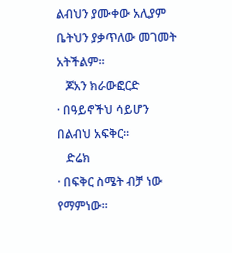ልብህን ያሙቀው አሊያም ቤትህን ያቃጥለው መገመት አትችልም፡፡
   ጆአን ክራውፎርድ
· በዓይኖችህ ሳይሆን በልብህ አፍቅር፡፡
   ድሬክ
· በፍቅር ስሜት ብቻ ነው የማምነው፡፡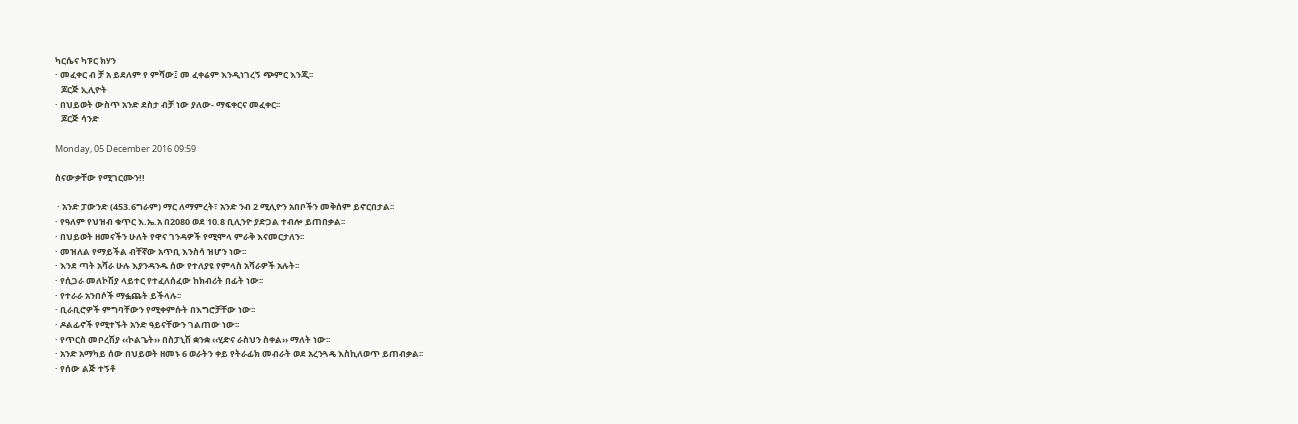ካርሴና ካፑር ክሃን
· መፈቀር ብ ቻ አ ይደለም የ ምሻው፤ መ ፈቀሬም እንዲነገረኝ ጭምር እንጂ፡፡
   ጆርጅ ኢሊዮት
· በህይወት ውስጥ አንድ ደስታ ብቻ ነው ያለው- ማፍቀርና መፈቀር፡፡
   ጆርጅ ሳንድ

Monday, 05 December 2016 09:59

ስናውቃቸው የሚገርሙን!!

 · አንድ ፓውንድ (453.6ግራም) ማር ለማምረት፣ አንድ ንብ 2 ሚሊዮን አበቦችን መቅሰም ይኖርበታል፡፡
· የዓለም የህዝብ ቁጥር እ.ኤ.አ በ2080 ወደ 10.8 ቢሊንዮ ያድጋል ተብሎ ይጠበቃል፡፡
· በህይወት ዘመናችን ሁለት የዋና ገንዳዎች የሚሞላ ምራቅ እናመርታለን፡፡
· መዝለል የማይችል ብቸኛው አጥቢ እንስሳ ዝሆን ነው፡፡
· እንደ ጣት አሻራ ሁሉ እያንዳንዱ ሰው የተለያዩ የምላስ አሻራዎች አሉት፡፡
· የሲጋራ መለኮሽያ ላይተር የተፈለሰፈው ከክብሪት በፊት ነው፡፡
· የተራራ አንበሶች ማፏጨት ይችላሉ፡፡
· ቢራቢሮዎች ምግባቸውን የሚቀምሱት በእግሮቻቸው ነው፡፡
· ዶልፊኖች የሚተኙት አንድ ዓይናቸውን ገልጠው ነው፡፡
· የጥርስ መቦረሽያ ‹‹ኮልጌት›› በስፓኒሽ ቋንቋ ‹‹ሂድና ራስህን ስቀል›› ማለት ነው፡፡
· አንድ አማካይ ሰው በህይወት ዘመኑ 6 ወራትን ቀይ የትራፊክ መብራት ወደ አረንጓዴ እስኪለወጥ ይጠብቃል፡፡
· የሰው ልጅ ተኝቶ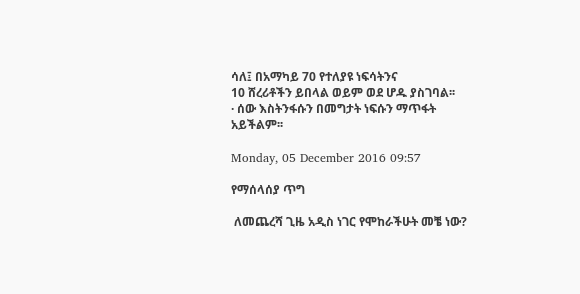ሳለ፤ በአማካይ 70 የተለያዩ ነፍሳትንና
10 ሸረሪቶችን ይበላል ወይም ወደ ሆዱ ያስገባል፡፡
· ሰው እስትንፋሱን በመግታት ነፍሱን ማጥፋት
አይችልም፡፡

Monday, 05 December 2016 09:57

የማሰላሰያ ጥግ

 ለመጨረሻ ጊዜ አዲስ ነገር የሞከራችሁት መቼ ነው?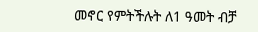መኖር የምትችሉት ለ1 ዓመት ብቻ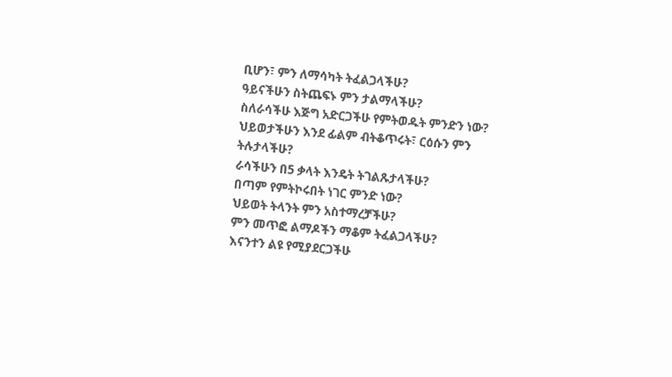ቢሆን፣ ምን ለማሳካት ትፈልጋላችሁ?
ዓይናችሁን ስትጨፍኑ ምን ታልማላችሁ?
ስለራሳችሁ እጅግ አድርጋችሁ የምትወዱት ምንድን ነው?
ህይወታችሁን እንደ ፊልም ብትቆጥሩት፣ ርዕሱን ምን ትሉታላችሁ?
ራሳችሁን በ5 ቃላት እንዴት ትገልጹታላችሁ?
በጣም የምትኮሩበት ነገር ምንድ ነው?
ህይወት ትላንት ምን አስተማረቻችሁ?
ምን መጥፎ ልማዶችን ማቆም ትፈልጋላችሁ?
እናንተን ልዩ የሚያደርጋችሁ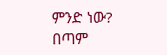ምንድ ነው?
በጣም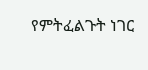የምትፈልጉት ነገር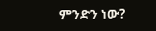ምንድን ነው?